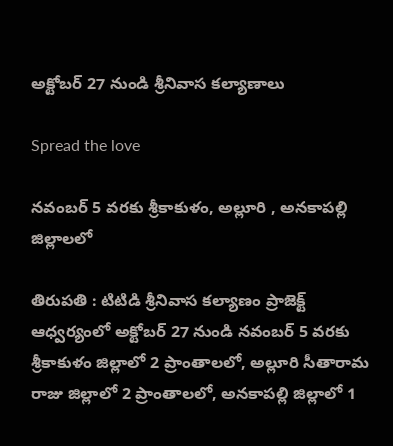అక్టోబర్ 27 నుండి శ్రీనివాస కల్యాణాలు

Spread the love

నవంబర్ 5 వరకు శ్రీకాకుళం, అల్లూరి , అనకాపల్లి జిల్లాలలో

తిరుపతి : టిటిడి శ్రీనివాస కల్యాణం ప్రాజెక్ట్‌ ఆధ్వర్యంలో అక్టోబర్ 27 నుండి నవంబర్ 5 వరకు శ్రీకాకుళం జిల్లాలో 2 ప్రాంతాలలో, అల్లూరి సీతారామ రాజు జిల్లాలో 2 ప్రాంతాలలో, అనకాపల్లి జిల్లాలో 1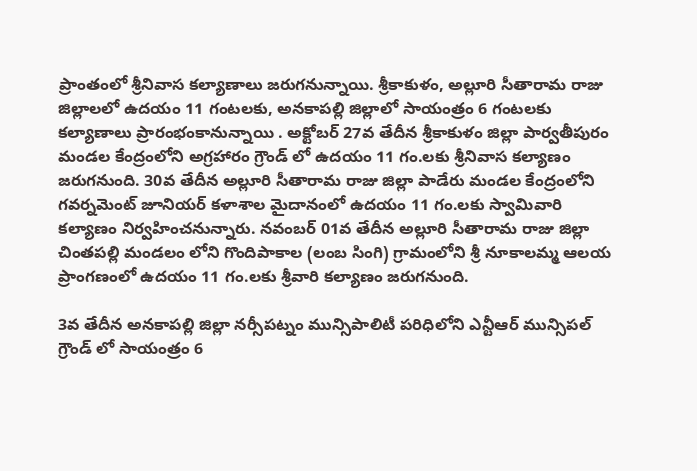ప్రాంతంలో శ్రీనివాస కల్యాణాలు జరుగనున్నాయి. శ్రీకాకుళం, అల్లూరి సీతారామ రాజు జిల్లాలలో ఉదయం 11 గంటలకు, అనకాపల్లి జిల్లాలో సాయంత్రం 6 గంటలకు కల్యాణాలు ప్రారంభంకానున్నాయి . అక్టోబర్ 27వ తేదీన శ్రీకాకుళం జిల్లా పార్వతీపురం మండల కేంద్రంలోని అగ్రహారం గ్రౌండ్ లో ఉదయం 11 గం.లకు శ్రీనివాస కల్యాణం జరుగనుంది. 30వ తేదీన అల్లూరి సీతారామ రాజు జిల్లా పాడేరు మండల కేంద్రంలోని గవర్నమెంట్ జూనియర్ కళాశాల మైదానంలో ఉదయం 11 గం.లకు స్వామివారి కల్యాణం నిర్వహించనున్నారు. నవంబర్ 01వ తేదీన అల్లూరి సీతారామ రాజు జిల్లా చింతపల్లి మండలం లోని గొందిపాకాల (లంబ సింగి) గ్రామంలోని శ్రీ నూకాలమ్మ ఆలయ ప్రాంగణంలో ఉదయం 11 గం.లకు శ్రీవారి కల్యాణం జరుగనుంది.

3వ తేదీన అనకాపల్లి జిల్లా నర్సీపట్నం మున్సిపాలిటీ పరిధిలోని ఎన్టీఆర్ మున్సిపల్ గ్రౌండ్ లో సాయంత్రం 6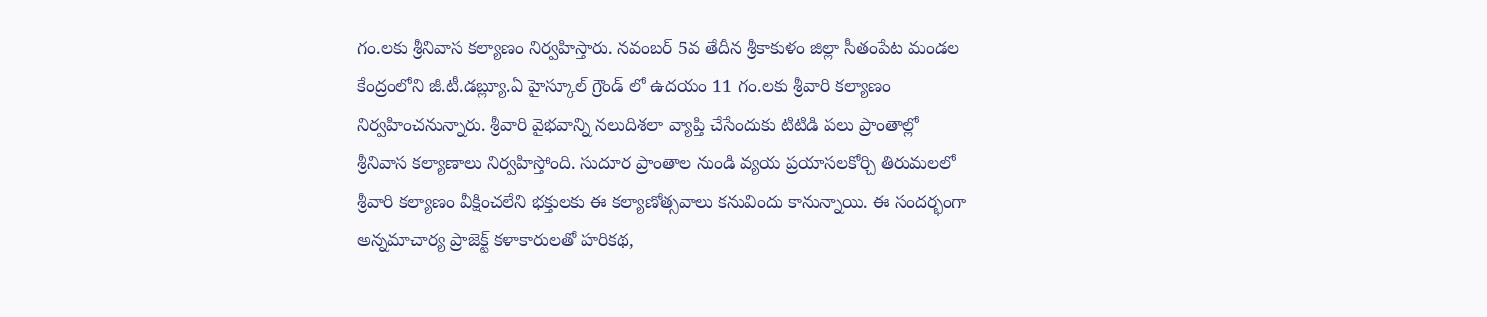గం.లకు శ్రీనివాస కల్యాణం నిర్వహిస్తారు. నవంబర్ 5వ తేదీన శ్రీకాకుళం జిల్లా సీతంపేట మండల కేంద్రంలోని జీ.టీ.డబ్ల్యూ.ఏ హైస్కూల్ గ్రౌండ్ లో ఉదయం 11 గం.లకు శ్రీవారి కల్యాణం నిర్వహించనున్నారు. శ్రీవారి వైభవాన్ని నలుదిశలా వ్యాప్తి చేసేందుకు టిటిడి పలు ప్రాంతాల్లో శ్రీనివాస కల్యాణాలు నిర్వహిస్తోంది. సుదూర ప్రాంతాల నుండి వ్యయ ప్రయాసలకోర్చి తిరుమలలో శ్రీవారి కల్యాణం వీక్షించలేని భక్తులకు ఈ కల్యాణోత్సవాలు కనువిందు కానున్నాయి. ఈ సందర్భంగా అన్నమాచార్య ప్రాజెక్ట్ కళాకారులతో హరికథ,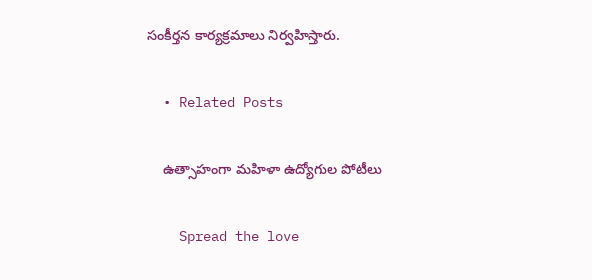సంకీర్తన కార్యక్రమాలు నిర్వహిస్తారు.

  • Related Posts

    ఉత్సాహంగా మహిళా ఉద్యోగుల పోటీలు

    Spread the love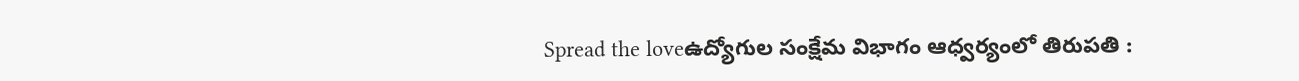Spread the loveఉద్యోగుల సంక్షేమ విభాగం ఆధ్వ‌ర్యంలో తిరుపతి :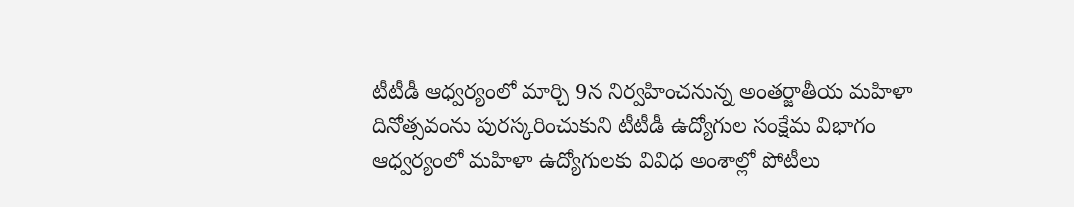టీటీడీ ఆధ్వ‌ర్యంలో మార్చి 9న నిర్వ‌హించ‌నున్న అంతర్జాతీయ మహిళా దినోత్సవంను పురస్కరించుకుని టీటీడీ ఉద్యోగుల సంక్షేమ విభాగం ఆధ్వర్యంలో మహిళా ఉద్యోగులకు వివిధ అంశాల్లో పోటీలు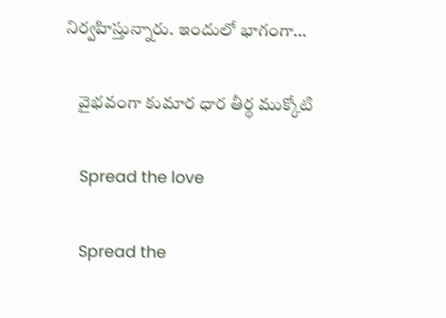నిర్వహిస్తున్నారు. ఇందులో భాగంగా…

    వైభవంగా కుమార ధార తీర్థ ముక్కోటి

    Spread the love

    Spread the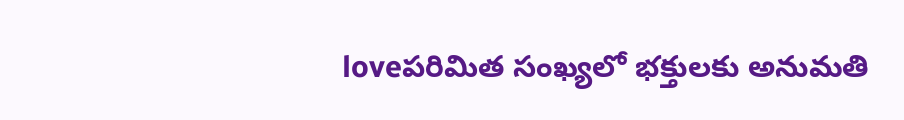loveప‌రిమిత సంఖ్య‌లో భ‌క్తుల‌కు అనుమ‌తి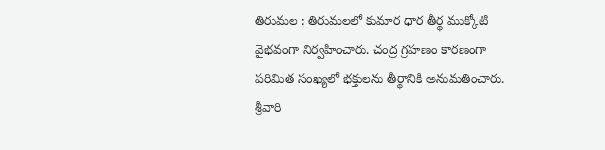తిరుమల : తిరుమలలో కుమార ధార తీర్థ ముక్కోటి వైభవంగా నిర్వహించారు. చంద్ర గ్రహణం కారణంగా పరిమిత సంఖ్యలో భక్తులను తీర్థానికి అనుమతించారు. శ్రీవారి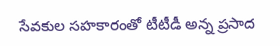సేవకుల సహకారంతో టీటీడీ అన్న ప్రసాద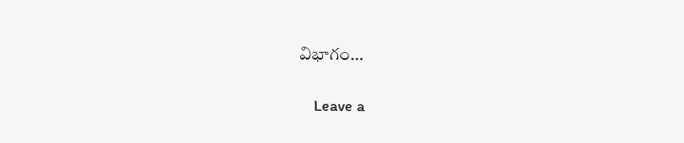విభాగం…

    Leave a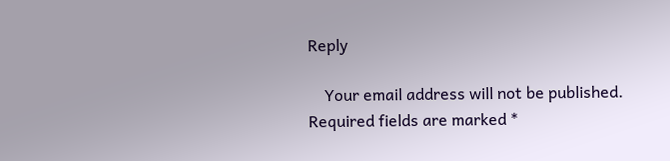Reply

    Your email address will not be published. Required fields are marked *